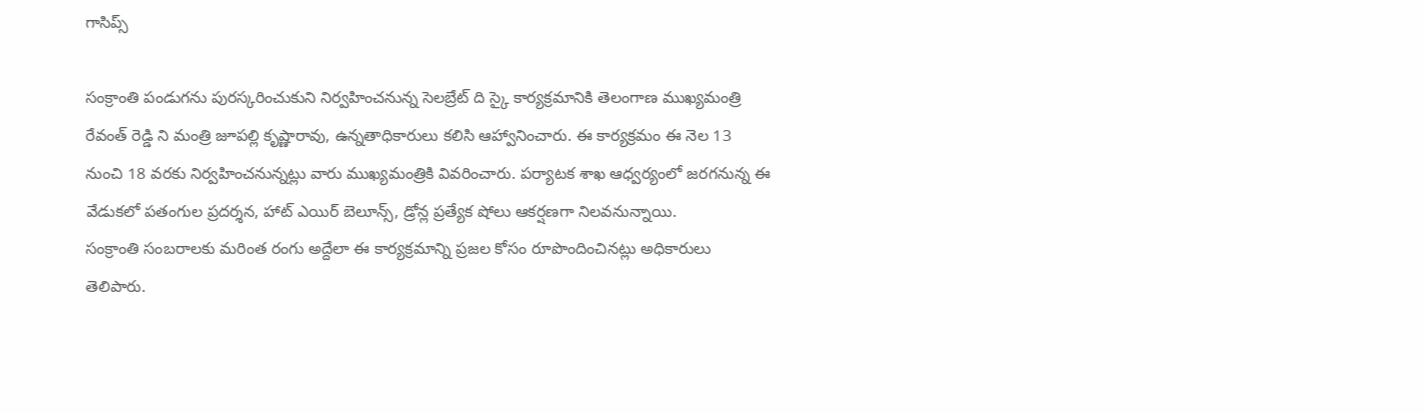గాసిప్స్

సంక్రాంతి పండుగను పురస్కరించుకుని నిర్వహించనున్న సెలబ్రేట్ ది స్కై కార్యక్రమానికి తెలంగాణ ముఖ్యమంత్రి రేవంత్ రెడ్డి ని మంత్రి జూపల్లి కృష్ణారావు, ఉన్నతాధికారులు కలిసి ఆహ్వానించారు. ఈ కార్యక్రమం ఈ నెల 13 నుంచి 18 వరకు నిర్వహించనున్నట్లు వారు ముఖ్యమంత్రికి వివరించారు. పర్యాటక శాఖ ఆధ్వర్యంలో జరగనున్న ఈ వేడుకలో పతంగుల ప్రదర్శన, హాట్ ఎయిర్ బెలూన్స్, డ్రోన్ల ప్రత్యేక షోలు ఆకర్షణగా నిలవనున్నాయి.
సంక్రాంతి సంబరాలకు మరింత రంగు అద్దేలా ఈ కార్యక్రమాన్ని ప్రజల కోసం రూపొందించినట్లు అధికారులు తెలిపారు.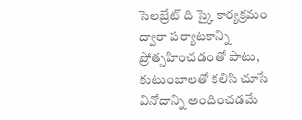సెలబ్రేట్ ది స్కై కార్యక్రమం ద్వారా పర్యాటకాన్ని ప్రోత్సహించడంతో పాటు, కుటుంబాలతో కలిసి చూసే వినోదాన్ని అందించడమే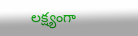లక్ష్యంగా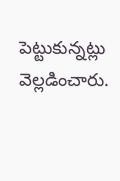పెట్టుకున్నట్లు వెల్లడించారు.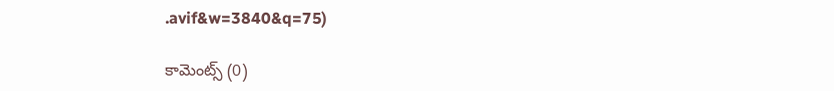.avif&w=3840&q=75)

కామెంట్స్ (0)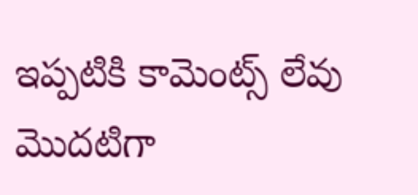ఇప్పటికి కామెంట్స్ లేవు
మొదటిగా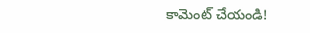కామెంట్ చేయండి!